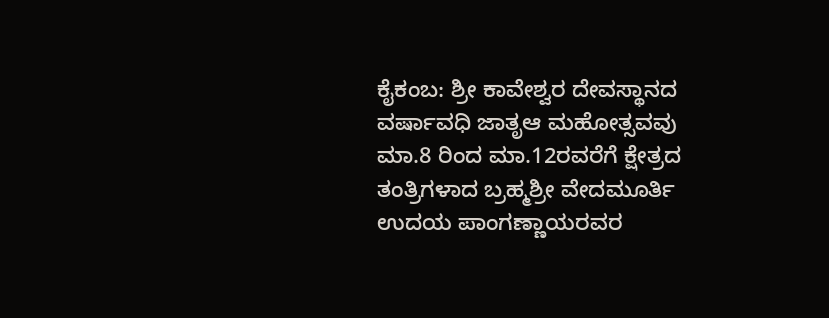ಕೈಕಂಬ: ಶ್ರೀ ಕಾವೇಶ್ವರ ದೇವಸ್ಥಾನದ ವರ್ಷಾವಧಿ ಜಾತೃಆ ಮಹೋತ್ಸವವು ಮಾ.8 ರಿಂದ ಮಾ.12ರವರೆಗೆ ಕ್ಷೇತ್ರದ ತಂತ್ರಿಗಳಾದ ಬ್ರಹ್ಮಶ್ರೀ ವೇದಮೂರ್ತಿ ಉದಯ ಪಾಂಗಣ್ಣಾಯರವರ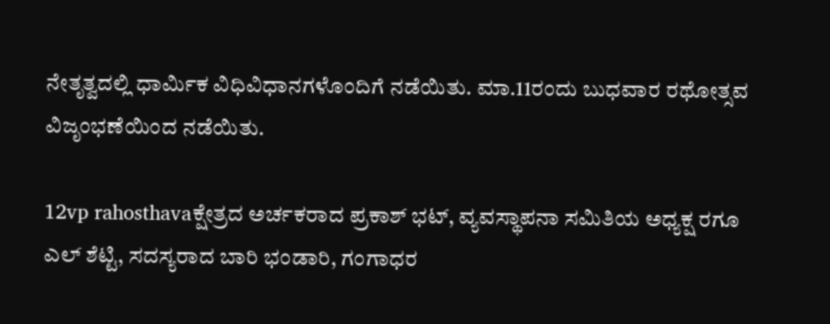ನೇತೃತ್ವದಲ್ಲಿ ಧಾರ್ಮಿಕ ವಿಧಿವಿಧಾನಗಳೊಂದಿಗೆ ನಡೆಯಿತು. ಮಾ.11ರಂದು ಬುಧವಾರ ರಥೋತ್ಸವ ವಿಜೃಂಭಣೆಯಿಂದ ನಡೆಯಿತು.

12vp rahosthavaಕ್ಷೇತ್ರದ ಅರ್ಚಕರಾದ ಪ್ರಕಾಶ್ ಭಟ್, ವ್ಯವಸ್ಥಾಪನಾ ಸಮಿತಿಯ ಅಧ್ಯಕ್ಷ ರಗೂ ಎಲ್ ಶೆಟ್ಟಿ, ಸದಸ್ಯರಾದ ಬಾರಿ ಭಂಡಾರಿ, ಗಂಗಾಧರ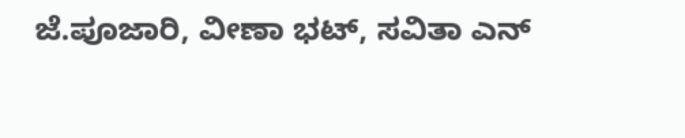ಜೆ.ಪೂಜಾರಿ, ವೀಣಾ ಭಟ್, ಸವಿತಾ ಎನ್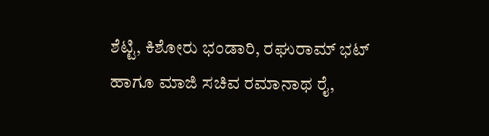ಶೆಟ್ಟಿ, ಕಿಶೋರು ಭಂಡಾರಿ, ರಘುರಾಮ್ ಭಟ್ ಹಾಗೂ ಮಾಜಿ ಸಚಿವ ರಮಾನಾಥ ರೈ,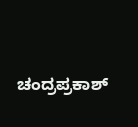ಚಂದ್ರಪ್ರಕಾಶ್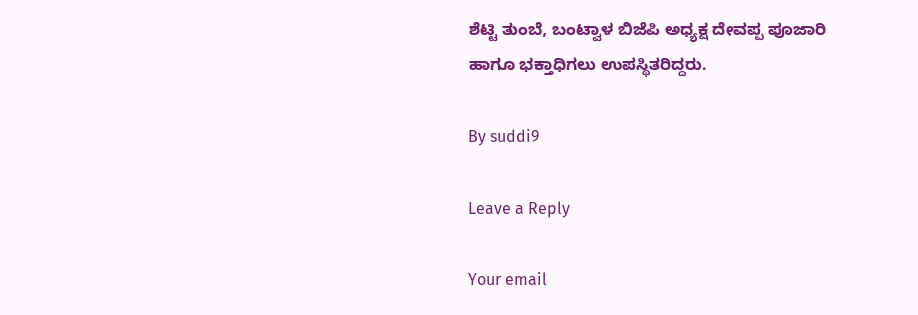ಶೆಟ್ಟಿ ತುಂಬೆ, ಬಂಟ್ವಾಳ ಬಿಜೆಪಿ ಅಧ್ಯಕ್ಷ ದೇವಪ್ಪ ಪೂಜಾರಿ ಹಾಗೂ ಭಕ್ತಾಧಿಗಲು ಉಪಸ್ಥಿತರಿದ್ದರು.

By suddi9

Leave a Reply

Your email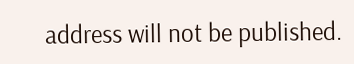address will not be published.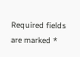Required fields are marked *